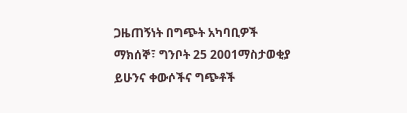ጋዜጠኝነት በግጭት አካባቢዎች
ማክሰኞ፣ ግንቦት 25 2001ማስታወቂያ
ይሁንና ቀውሶችና ግጭቶች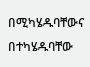በሚካሄዱባቸውና በተካሄዱባቸው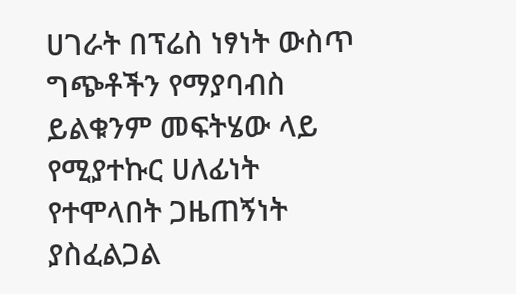ሀገራት በፕሬስ ነፃነት ውስጥ ግጭቶችን የማያባብስ ይልቁንም መፍትሄው ላይ የሚያተኩር ሀለፊነት የተሞላበት ጋዜጠኝነት ያስፈልጋል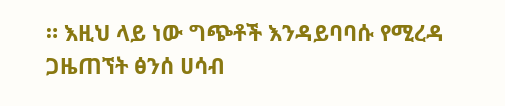። እዚህ ላይ ነው ግጭቶች እንዳይባባሱ የሚረዳ ጋዜጠኘት ፅንሰ ሀሳብ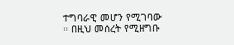ተግባራዊ መሆን የሚገባው ። በዚህ መሰረት የሚዘግቡ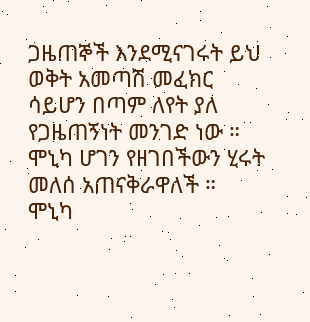ጋዜጠኞች እንደሚናገሩት ይህ ወቅት አመጣሽ መፈክር ሳይሆን በጣም ለየት ያለ የጋዜጠኝነት መንገድ ነው ። ሞኒካ ሆገን የዘገበችውን ሂሩት መለሰ አጠናቅራዋለች ።
ሞኒካ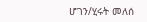ሆገን/ሂሩት መለሰ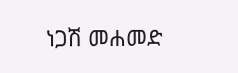ነጋሽ መሐመድ